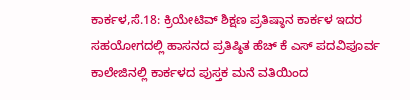ಕಾರ್ಕಳ,ಸೆ.18: ಕ್ರಿಯೇಟಿವ್ ಶಿಕ್ಷಣ ಪ್ರತಿಷ್ಠಾನ ಕಾರ್ಕಳ ಇದರ ಸಹಯೋಗದಲ್ಲಿ ಹಾಸನದ ಪ್ರತಿಷ್ಠಿತ ಹೆಚ್ ಕೆ ಎಸ್ ಪದವಿಪೂರ್ವ ಕಾಲೇಜಿನಲ್ಲಿ ಕಾರ್ಕಳದ ಪುಸ್ತಕ ಮನೆ ವತಿಯಿಂದ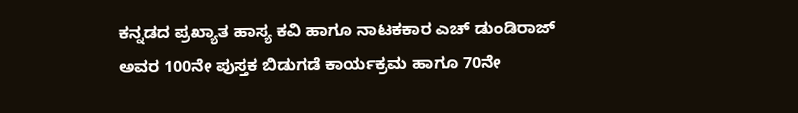ಕನ್ನಡದ ಪ್ರಖ್ಯಾತ ಹಾಸ್ಯ ಕವಿ ಹಾಗೂ ನಾಟಕಕಾರ ಎಚ್ ಡುಂಡಿರಾಜ್ ಅವರ 100ನೇ ಪುಸ್ತಕ ಬಿಡುಗಡೆ ಕಾರ್ಯಕ್ರಮ ಹಾಗೂ 70ನೇ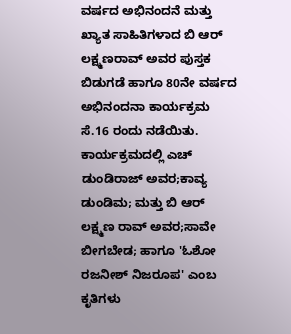ವರ್ಷದ ಅಭಿನಂದನೆ ಮತ್ತು ಖ್ಯಾತ ಸಾಹಿತಿಗಳಾದ ಬಿ ಆರ್ ಲಕ್ಷ್ಮಣರಾವ್ ಅವರ ಪುಸ್ತಕ ಬಿಡುಗಡೆ ಹಾಗೂ 80ನೇ ವರ್ಷದ ಅಭಿನಂದನಾ ಕಾರ್ಯಕ್ರಮ ಸೆ.16 ರಂದು ನಡೆಯಿತು.
ಕಾರ್ಯಕ್ರಮದಲ್ಲಿ ಎಚ್ ಡುಂಡಿರಾಜ್ ಅವರ;ಕಾವ್ಯ ಡುಂಡಿಮ; ಮತ್ತು ಬಿ ಆರ್ ಲಕ್ಷ್ಮಣ ರಾವ್ ಅವರ;ಸಾವೇ ಬೀಗಬೇಡ; ಹಾಗೂ 'ಓಶೋ ರಜನೀಶ್ ನಿಜರೂಪ' ಎಂಬ ಕೃತಿಗಳು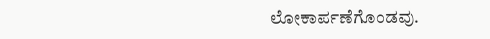ಲೋಕಾರ್ಪಣೆಗೊಂಡವು.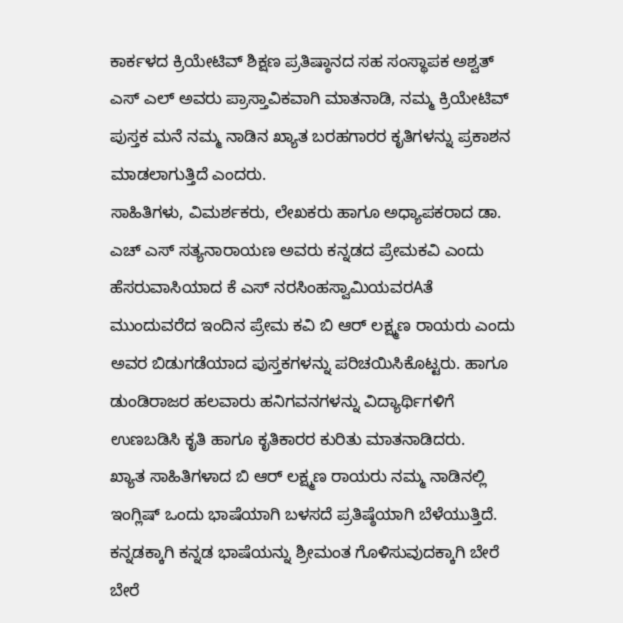ಕಾರ್ಕಳದ ಕ್ರಿಯೇಟಿವ್ ಶಿಕ್ಷಣ ಪ್ರತಿಷ್ಠಾನದ ಸಹ ಸಂಸ್ಥಾಪಕ ಅಶ್ವತ್ ಎಸ್ ಎಲ್ ಅವರು ಪ್ರಾಸ್ತಾವಿಕವಾಗಿ ಮಾತನಾಡಿ, ನಮ್ಮ ಕ್ರಿಯೇಟಿವ್ ಪುಸ್ತಕ ಮನೆ ನಮ್ಮ ನಾಡಿನ ಖ್ಯಾತ ಬರಹಗಾರರ ಕೃತಿಗಳನ್ನು ಪ್ರಕಾಶನ ಮಾಡಲಾಗುತ್ತಿದೆ ಎಂದರು.
ಸಾಹಿತಿಗಳು, ವಿಮರ್ಶಕರು, ಲೇಖಕರು ಹಾಗೂ ಅಧ್ಯಾಪಕರಾದ ಡಾ. ಎಚ್ ಎಸ್ ಸತ್ಯನಾರಾಯಣ ಅವರು ಕನ್ನಡದ ಪ್ರೇಮಕವಿ ಎಂದು ಹೆಸರುವಾಸಿಯಾದ ಕೆ ಎಸ್ ನರಸಿಂಹಸ್ವಾಮಿಯವರAತೆ ಮುಂದುವರೆದ ಇಂದಿನ ಪ್ರೇಮ ಕವಿ ಬಿ ಆರ್ ಲಕ್ಷ್ಮಣ ರಾಯರು ಎಂದು ಅವರ ಬಿಡುಗಡೆಯಾದ ಪುಸ್ತಕಗಳನ್ನು ಪರಿಚಯಿಸಿಕೊಟ್ಟರು. ಹಾಗೂ ಡುಂಡಿರಾಜರ ಹಲವಾರು ಹನಿಗವನಗಳನ್ನು ವಿದ್ಯಾರ್ಥಿಗಳಿಗೆ ಉಣಬಡಿಸಿ ಕೃತಿ ಹಾಗೂ ಕೃತಿಕಾರರ ಕುರಿತು ಮಾತನಾಡಿದರು.
ಖ್ಯಾತ ಸಾಹಿತಿಗಳಾದ ಬಿ ಆರ್ ಲಕ್ಷ್ಮಣ ರಾಯರು ನಮ್ಮ ನಾಡಿನಲ್ಲಿ ಇಂಗ್ಲಿಷ್ ಒಂದು ಭಾಷೆಯಾಗಿ ಬಳಸದೆ ಪ್ರತಿಷ್ಠೆಯಾಗಿ ಬೆಳೆಯುತ್ತಿದೆ. ಕನ್ನಡಕ್ಕಾಗಿ ಕನ್ನಡ ಭಾಷೆಯನ್ನು ಶ್ರೀಮಂತ ಗೊಳಿಸುವುದಕ್ಕಾಗಿ ಬೇರೆ ಬೇರೆ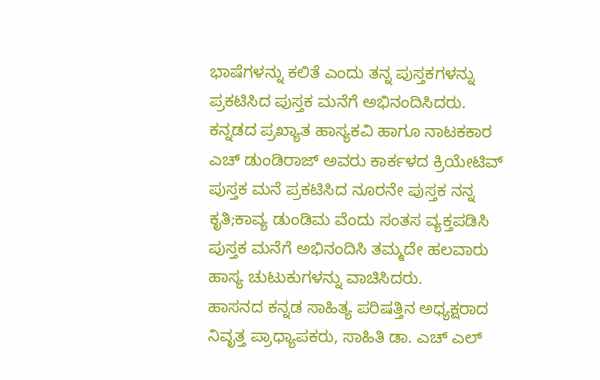ಭಾಷೆಗಳನ್ನು ಕಲಿತೆ ಎಂದು ತನ್ನ ಪುಸ್ತಕಗಳನ್ನು ಪ್ರಕಟಿಸಿದ ಪುಸ್ತಕ ಮನೆಗೆ ಅಭಿನಂದಿಸಿದರು. ಕನ್ನಡದ ಪ್ರಖ್ಯಾತ ಹಾಸ್ಯಕವಿ ಹಾಗೂ ನಾಟಕಕಾರ ಎಚ್ ಡುಂಡಿರಾಜ್ ಅವರು ಕಾರ್ಕಳದ ಕ್ರಿಯೇಟಿವ್ ಪುಸ್ತಕ ಮನೆ ಪ್ರಕಟಿಸಿದ ನೂರನೇ ಪುಸ್ತಕ ನನ್ನ ಕೃತಿ;ಕಾವ್ಯ ಡುಂಡಿಮ ವೆಂದು ಸಂತಸ ವ್ಯಕ್ತಪಡಿಸಿ ಪುಸ್ತಕ ಮನೆಗೆ ಅಭಿನಂದಿಸಿ ತಮ್ಮದೇ ಹಲವಾರು ಹಾಸ್ಯ ಚುಟುಕುಗಳನ್ನು ವಾಚಿಸಿದರು.
ಹಾಸನದ ಕನ್ನಡ ಸಾಹಿತ್ಯ ಪರಿಷತ್ತಿನ ಅಧ್ಯಕ್ಷರಾದ ನಿವೃತ್ತ ಪ್ರಾಧ್ಯಾಪಕರು, ಸಾಹಿತಿ ಡಾ. ಎಚ್ ಎಲ್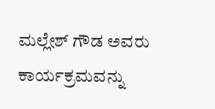ಮಲ್ಲೇಶ್ ಗೌಡ ಅವರು ಕಾರ್ಯಕ್ರಮವನ್ನು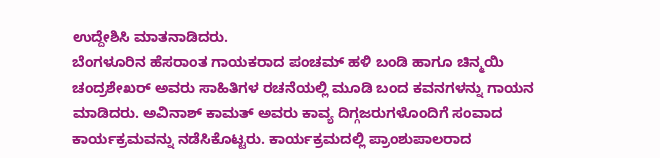ಉದ್ದೇಶಿಸಿ ಮಾತನಾಡಿದರು.
ಬೆಂಗಳೂರಿನ ಹೆಸರಾಂತ ಗಾಯಕರಾದ ಪಂಚಮ್ ಹಳಿ ಬಂಡಿ ಹಾಗೂ ಚಿನ್ಮಯಿ ಚಂದ್ರಶೇಖರ್ ಅವರು ಸಾಹಿತಿಗಳ ರಚನೆಯಲ್ಲಿ ಮೂಡಿ ಬಂದ ಕವನಗಳನ್ನು ಗಾಯನ ಮಾಡಿದರು. ಅವಿನಾಶ್ ಕಾಮತ್ ಅವರು ಕಾವ್ಯ ದಿಗ್ಗಜರುಗಳೊಂದಿಗೆ ಸಂವಾದ ಕಾರ್ಯಕ್ರಮವನ್ನು ನಡೆಸಿಕೊಟ್ಟರು. ಕಾರ್ಯಕ್ರಮದಲ್ಲಿ ಪ್ರಾಂಶುಪಾಲರಾದ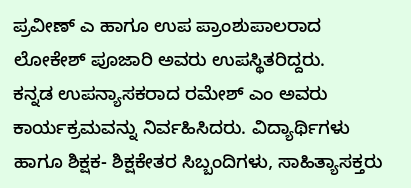ಪ್ರವೀಣ್ ಎ ಹಾಗೂ ಉಪ ಪ್ರಾಂಶುಪಾಲರಾದ ಲೋಕೇಶ್ ಪೂಜಾರಿ ಅವರು ಉಪಸ್ಥಿತರಿದ್ದರು.
ಕನ್ನಡ ಉಪನ್ಯಾಸಕರಾದ ರಮೇಶ್ ಎಂ ಅವರು ಕಾರ್ಯಕ್ರಮವನ್ನು ನಿರ್ವಹಿಸಿದರು. ವಿದ್ಯಾರ್ಥಿಗಳು ಹಾಗೂ ಶಿಕ್ಷಕ- ಶಿಕ್ಷಕೇತರ ಸಿಬ್ಬಂದಿಗಳು, ಸಾಹಿತ್ಯಾಸಕ್ತರು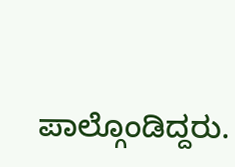ಪಾಲ್ಗೊಂಡಿದ್ದರು.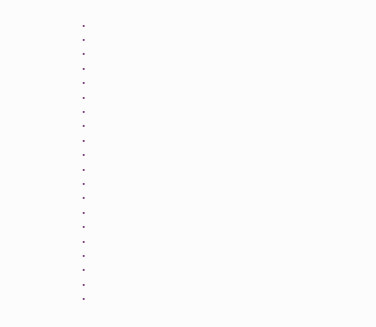.
.
.
.
.
.
.
.
.
.
.
.
.
.
.
.
.
.
.
.